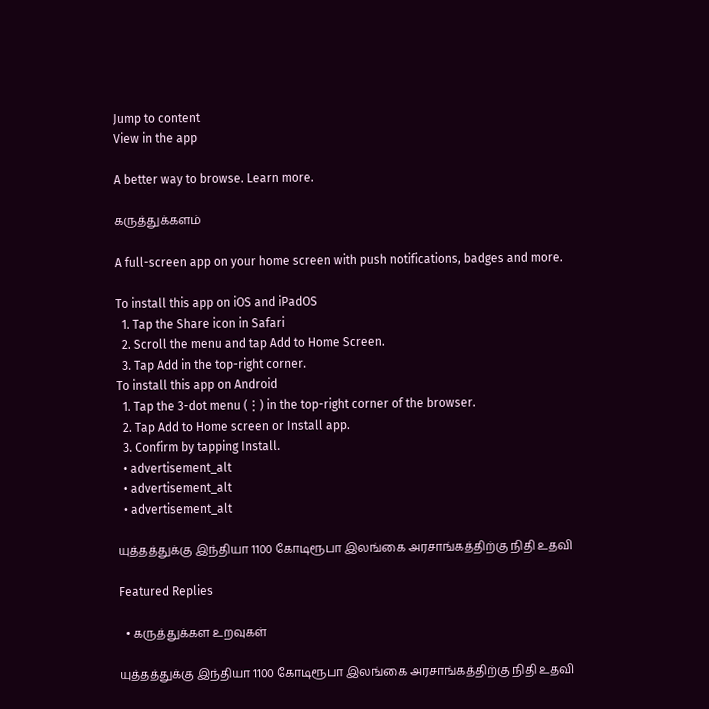Jump to content
View in the app

A better way to browse. Learn more.

கருத்துக்களம்

A full-screen app on your home screen with push notifications, badges and more.

To install this app on iOS and iPadOS
  1. Tap the Share icon in Safari
  2. Scroll the menu and tap Add to Home Screen.
  3. Tap Add in the top-right corner.
To install this app on Android
  1. Tap the 3-dot menu (⋮) in the top-right corner of the browser.
  2. Tap Add to Home screen or Install app.
  3. Confirm by tapping Install.
  • advertisement_alt
  • advertisement_alt
  • advertisement_alt

யுத்தத்துக்கு இந்தியா 1100 கோடிரூபா இலங்கை அரசாங்கத்திற்கு நிதி உதவி

Featured Replies

  • கருத்துக்கள உறவுகள்

யுத்தத்துக்கு இந்தியா 1100 கோடிரூபா இலங்கை அரசாங்கத்திற்கு நிதி உதவி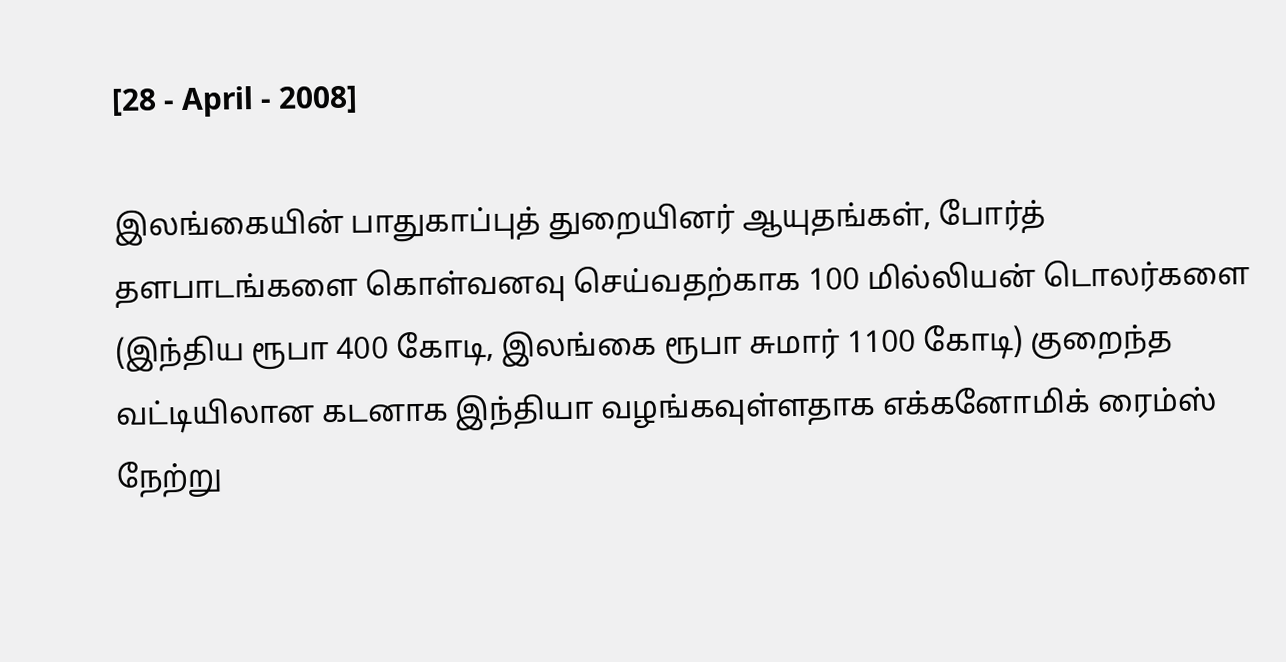[28 - April - 2008]

இலங்கையின் பாதுகாப்புத் துறையினர் ஆயுதங்கள், போர்த் தளபாடங்களை கொள்வனவு செய்வதற்காக 100 மில்லியன் டொலர்களை (இந்திய ரூபா 400 கோடி, இலங்கை ரூபா சுமார் 1100 கோடி) குறைந்த வட்டியிலான கடனாக இந்தியா வழங்கவுள்ளதாக எக்கனோமிக் ரைம்ஸ் நேற்று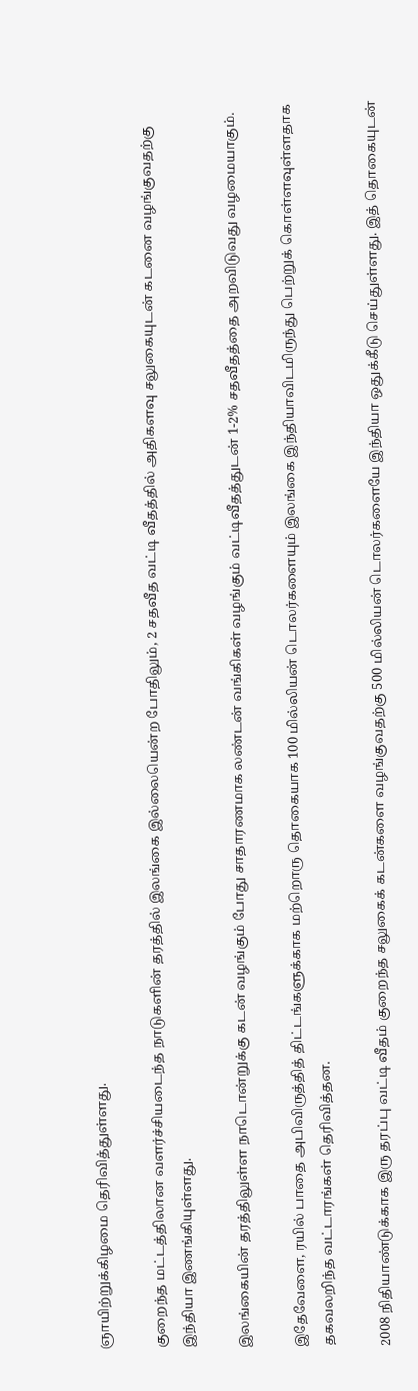ஞாயிற்றுக்கிழமை தெரிவித்துள்ளது.

குறைந்த மட்டத்திலான வளர்ச்சியடைந்த நாடுகளின் தரத்தில் இலங்கை இல்லையென்ற போதிலும், 2 சதவீத வட்டி வீதத்தில் அதிகளவு சலுகையுடன் கடனை வழங்குவதற்கு இந்தியா இணங்கியுள்ளது.

இலங்கையின் தரத்திலுள்ள நாடொன்றுக்கு கடன் வழங்கும் போது சாதாரணமாக லண்டன் வங்கிகள் வழங்கும் வட்டிவீதத்துடன் 1-2% சதவீதத்தை அறவிடுவது வழமையாகும்.

இதேவேளை, ரயில் பாதை அபிவிருத்தித் திட்டங்களுக்காக மற்றொரு தொகையாக 100 மில்லியன் டொலர்களையும் இலங்கை இந்தியாவிடமிருந்து பெற்றுக் கொள்ளவுள்ளதாக தகவலறிந்த வட்டாரங்கள் தெரிவித்தன.

2008 நிதியாண்டுக்காக இரு தரப்பு வட்டி வீதம் குறைந்த சலுகைக் கடன்களை வழங்குவதற்கு 500 மில்லியன் டொலர்களையே இந்தியா ஒதுக்கீடு செய்துள்ளது. இத் தொகையுடன்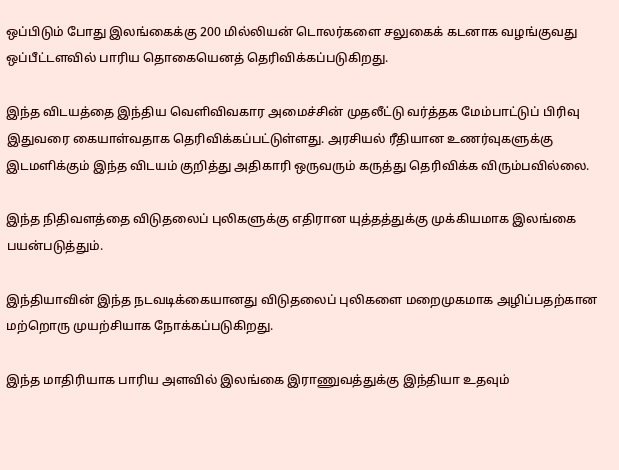ஒப்பிடும் போது இலங்கைக்கு 200 மில்லியன் டொலர்களை சலுகைக் கடனாக வழங்குவது ஒப்பீட்டளவில் பாரிய தொகையெனத் தெரிவிக்கப்படுகிறது.

இந்த விடயத்தை இந்திய வெளிவிவகார அமைச்சின் முதலீட்டு வர்த்தக மேம்பாட்டுப் பிரிவு இதுவரை கையாள்வதாக தெரிவிக்கப்பட்டுள்ளது. அரசியல் ரீதியான உணர்வுகளுக்கு இடமளிக்கும் இந்த விடயம் குறித்து அதிகாரி ஒருவரும் கருத்து தெரிவிக்க விரும்பவில்லை.

இந்த நிதிவளத்தை விடுதலைப் புலிகளுக்கு எதிரான யுத்தத்துக்கு முக்கியமாக இலங்கை பயன்படுத்தும்.

இந்தியாவின் இந்த நடவடிக்கையானது விடுதலைப் புலிகளை மறைமுகமாக அழிப்பதற்கான மற்றொரு முயற்சியாக நோக்கப்படுகிறது.

இந்த மாதிரியாக பாரிய அளவில் இலங்கை இராணுவத்துக்கு இந்தியா உதவும்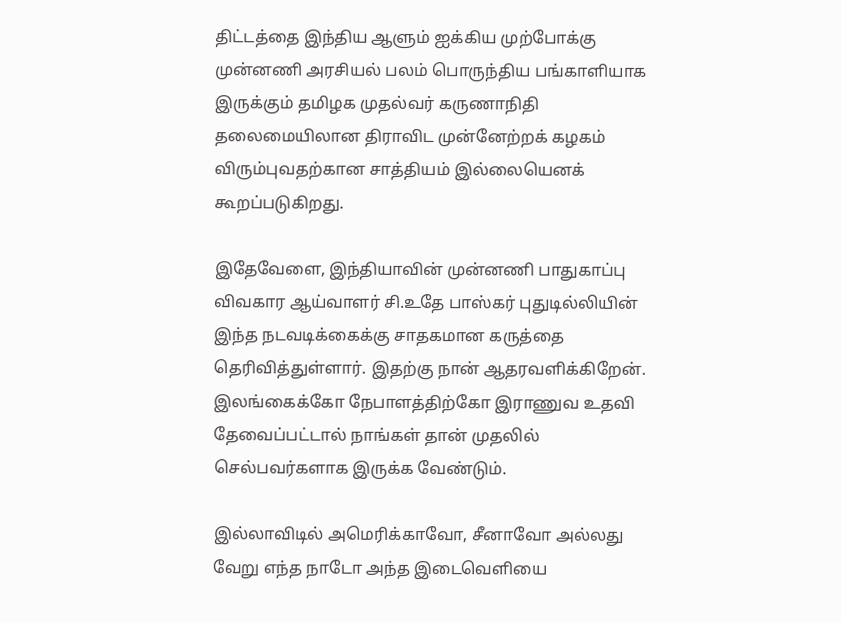திட்டத்தை இந்திய ஆளும் ஐக்கிய முற்போக்கு முன்னணி அரசியல் பலம் பொருந்திய பங்காளியாக இருக்கும் தமிழக முதல்வர் கருணாநிதி தலைமையிலான திராவிட முன்னேற்றக் கழகம் விரும்புவதற்கான சாத்தியம் இல்லையெனக் கூறப்படுகிறது.

இதேவேளை, இந்தியாவின் முன்னணி பாதுகாப்பு விவகார ஆய்வாளர் சி.உதே பாஸ்கர் புதுடில்லியின் இந்த நடவடிக்கைக்கு சாதகமான கருத்தை தெரிவித்துள்ளார். இதற்கு நான் ஆதரவளிக்கிறேன். இலங்கைக்கோ நேபாளத்திற்கோ இராணுவ உதவி தேவைப்பட்டால் நாங்கள் தான் முதலில் செல்பவர்களாக இருக்க வேண்டும்.

இல்லாவிடில் அமெரிக்காவோ, சீனாவோ அல்லது வேறு எந்த நாடோ அந்த இடைவெளியை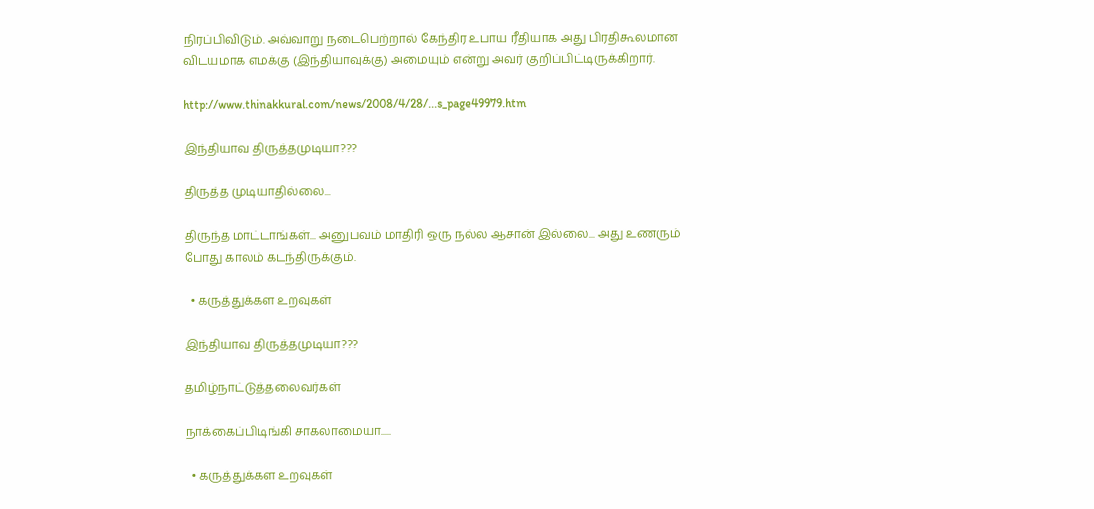நிரப்பிவிடும். அவ்வாறு நடைபெற்றால் கேந்திர உபாய ரீதியாக அது பிரதிகூலமான விடயமாக எமக்கு (இந்தியாவுக்கு) அமையும் என்று அவர் குறிப்பிட்டிருக்கிறார்.

http://www.thinakkural.com/news/2008/4/28/...s_page49979.htm

இந்தியாவ திருத்தமுடியா???

திருத்த முடியாதில்லை...

திருந்த மாட்டாங்கள்... அனுபவம் மாதிரி ஒரு நல்ல ஆசான் இல்லை... அது உணரும் போது காலம் கடந்திருக்கும்.

  • கருத்துக்கள உறவுகள்

இந்தியாவ திருத்தமுடியா???

தமிழ்நாட்டுத்தலைவர்கள்

நாக்கைப்பிடிங்கி சாகலாமையா.....

  • கருத்துக்கள உறவுகள்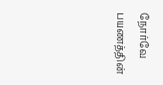நோர்வே பயணத்தின்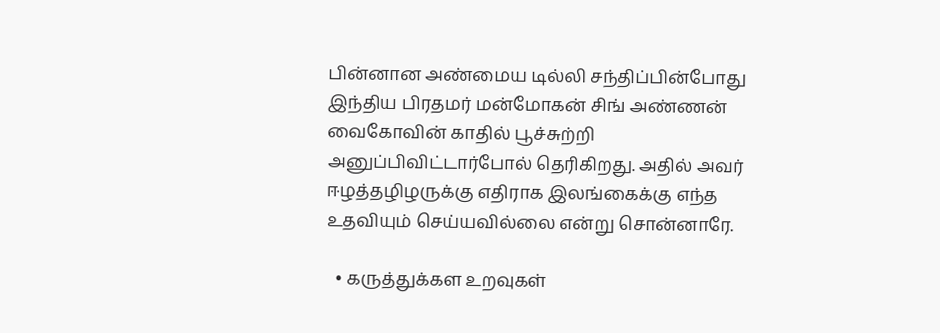பின்னான அண்மைய டில்லி சந்திப்பின்போது இந்திய பிரதமர் மன்மோகன் சிங் அண்ணன் வைகோவின் காதில் பூச்சுற்றி அனுப்பிவிட்டார்போல் தெரிகிறது. அதில் அவர் ஈழத்தழிழருக்கு எதிராக இலங்கைக்கு எந்த உதவியும் செய்யவில்லை என்று சொன்னாரே.

  • கருத்துக்கள உறவுகள்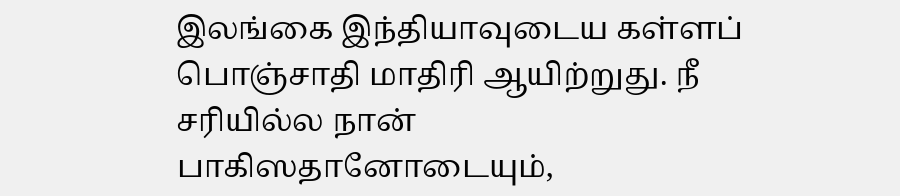இலங்கை இந்தியாவுடைய கள்ளப் பொஞ்சாதி மாதிரி ஆயிற்றுது. நீ சரியில்ல நான் பாகிஸதானோடையும்,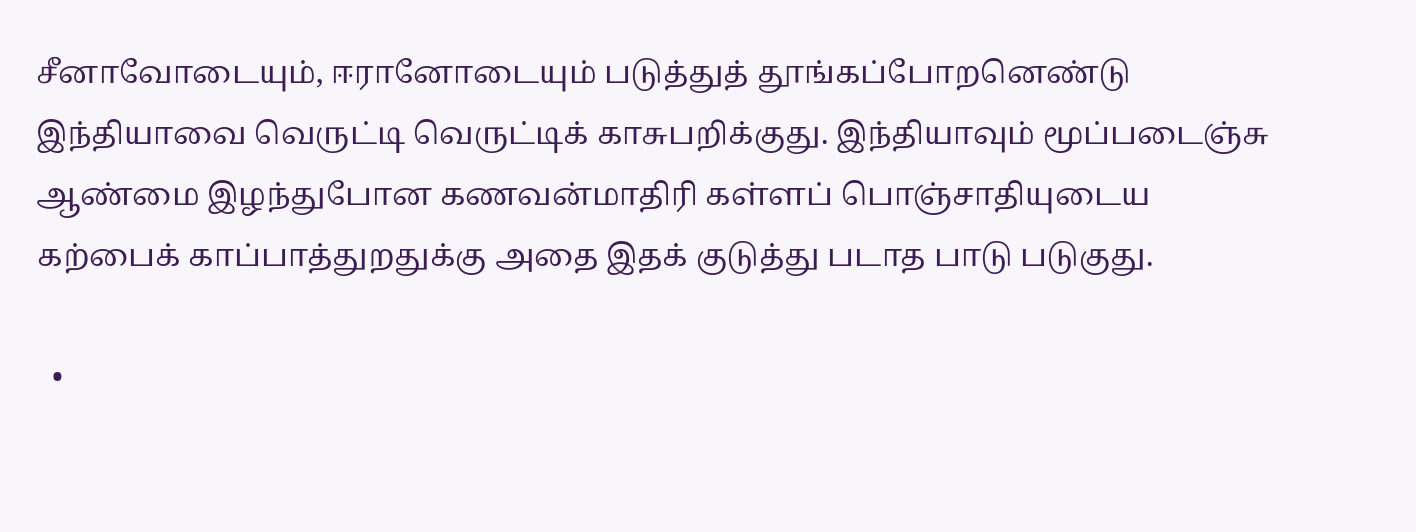சீனாவோடையும், ஈரானோடையும் படுத்துத் தூங்கப்போறனெண்டு இந்தியாவை வெருட்டி வெருட்டிக் காசுபறிக்குது. இந்தியாவும் மூப்படைஞ்சு ஆண்மை இழந்துபோன கணவன்மாதிரி கள்ளப் பொஞ்சாதியுடைய கற்பைக் காப்பாத்துறதுக்கு அதை இதக் குடுத்து படாத பாடு படுகுது.

  •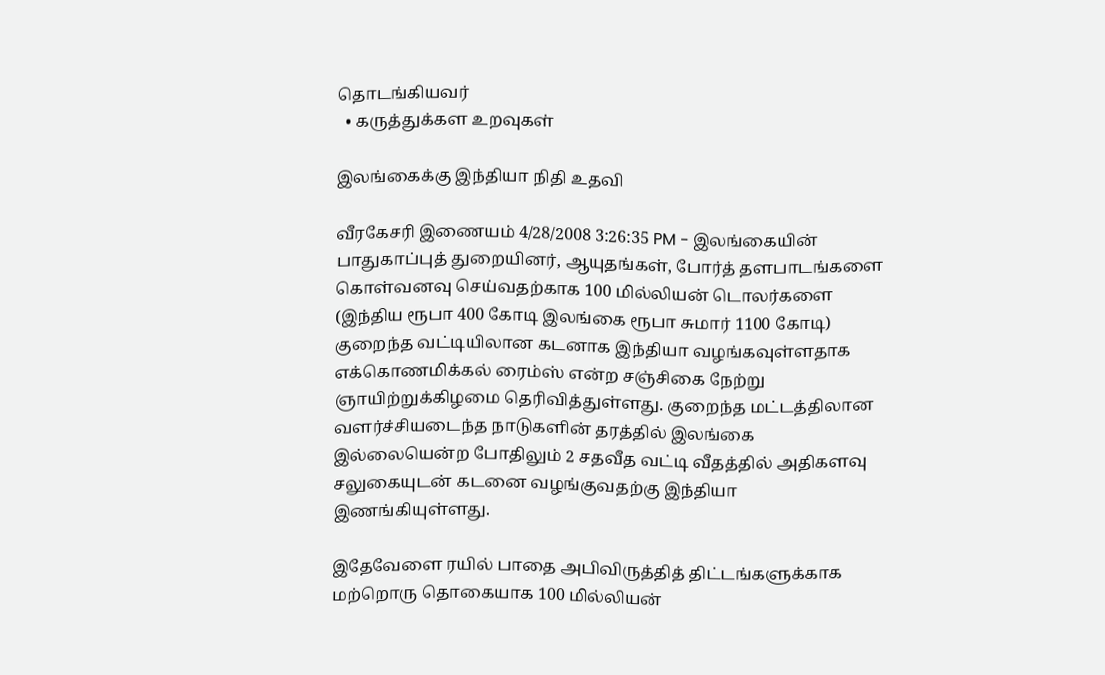தொடங்கியவர்
  • கருத்துக்கள உறவுகள்

இலங்கைக்கு இந்தியா நிதி உதவி

வீரகேசரி இணையம் 4/28/2008 3:26:35 PM - இலங்கையின் பாதுகாப்புத் துறையினர், ஆயுதங்கள், போர்த் தளபாடங்களை கொள்வனவு செய்வதற்காக 100 மில்லியன் டொலர்களை (இந்திய ரூபா 400 கோடி இலங்கை ரூபா சுமார் 1100 கோடி) குறைந்த வட்டியிலான கடனாக இந்தியா வழங்கவுள்ளதாக எக்கொணமிக்கல் ரைம்ஸ் என்ற சஞ்சிகை நேற்று ஞாயிற்றுக்கிழமை தெரிவித்துள்ளது. குறைந்த மட்டத்திலான வளர்ச்சியடைந்த நாடுகளின் தரத்தில் இலங்கை இல்லையென்ற போதிலும் 2 சதவீத வட்டி வீதத்தில் அதிகளவு சலுகையுடன் கடனை வழங்குவதற்கு இந்தியா இணங்கியுள்ளது.

இதேவேளை ரயில் பாதை அபிவிருத்தித் திட்டங்களுக்காக மற்றொரு தொகையாக 100 மில்லியன்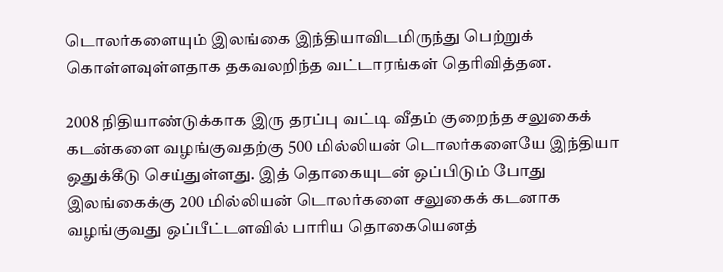டொலர்களையும் இலங்கை இந்தியாவிடமிருந்து பெற்றுக் கொள்ளவுள்ளதாக தகவலறிந்த வட்டாரங்கள் தெரிவித்தன.

2008 நிதியாண்டுக்காக இரு தரப்பு வட்டி வீதம் குறைந்த சலுகைக் கடன்களை வழங்குவதற்கு 500 மில்லியன் டொலர்களையே இந்தியா ஒதுக்கீடு செய்துள்ளது. இத் தொகையுடன் ஒப்பிடும் போது இலங்கைக்கு 200 மில்லியன் டொலர்களை சலுகைக் கடனாக வழங்குவது ஒப்பீட்டளவில் பாரிய தொகையெனத்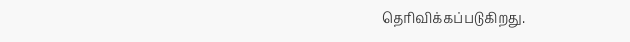தெரிவிக்கப்படுகிறது.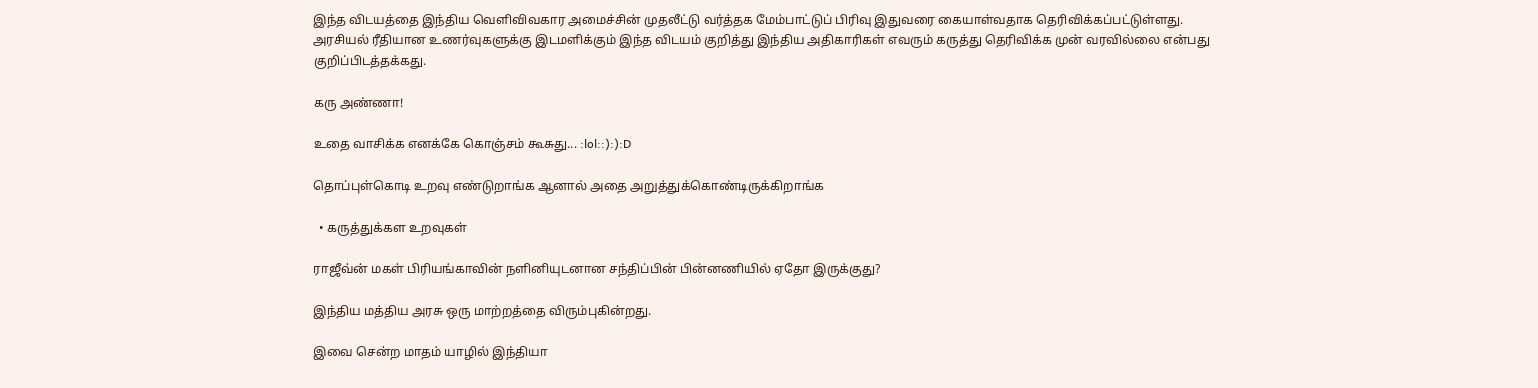இந்த விடயத்தை இந்திய வெளிவிவகார அமைச்சின் முதலீட்டு வர்த்தக மேம்பாட்டுப் பிரிவு இதுவரை கையாள்வதாக தெரிவிக்கப்பட்டுள்ளது. அரசியல் ரீதியான உணர்வுகளுக்கு இடமளிக்கும் இந்த விடயம் குறித்து இந்திய அதிகாரிகள் எவரும் கருத்து தெரிவிக்க முன் வரவில்லை என்பது குறிப்பிடத்தக்கது.

கரு அண்ணா!

உதை வாசிக்க எனக்கே கொஞ்சம் கூசுது... :lol::):):D

தொப்புள்கொடி உறவு எண்டுறாங்க ஆனால் அதை அறுத்துக்கொண்டிருக்கிறாங்க

  • கருத்துக்கள உறவுகள்

ராஜீவ்ன் மகள் பிரியங்காவின் நளினியுடனான சந்திப்பின் பின்னணியில் ஏதோ இருக்குது?

இந்திய மத்திய அரசு ஒரு மாற்றத்தை விரும்புகின்றது.

இவை சென்ற மாதம் யாழில் இந்தியா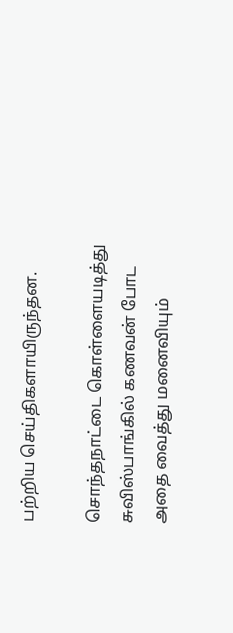பற்றிய செய்திகளாயிருந்தன.

சொந்தநாட்டை கொள்ளையடித்து சுவிஸ்பாங்கில் கணவன் போட அதை வைத்து மனைவியும்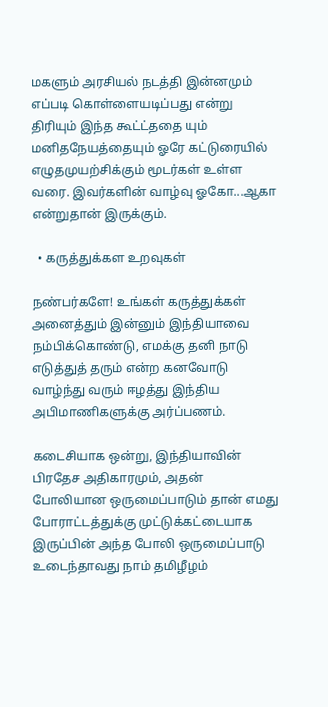மகளும் அரசியல் நடத்தி இன்னமும் எப்படி கொள்ளையடிப்பது என்று திரியும் இந்த கூட்ட்ததை யும் மனிதநேயத்தையும் ஓரே கட்டுரையில் எழுதமுயற்சிக்கும் மூடர்கள் உள்ள வரை. இவர்களின் வாழ்வு ஓகோ...ஆகா என்றுதான் இருக்கும்.

  • கருத்துக்கள உறவுகள்

நண்பர்களே! உங்கள் கருத்துக்கள் அனைத்தும் இன்னும் இந்தியாவை நம்பிக்கொண்டு, எமக்கு தனி நாடு எடுத்துத் தரும் என்ற கனவோடு வாழ்ந்து வரும் ஈழத்து இந்திய அபிமாணிகளுக்கு அர்ப்பணம்.

கடைசியாக ஒன்று, இந்தியாவின் பிரதேச அதிகாரமும், அதன் போலியான ஒருமைப்பாடும் தான் எமது போராட்டத்துக்கு முட்டுக்கட்டையாக இருப்பின் அந்த போலி ஒருமைப்பாடு உடைந்தாவது நாம் தமிழீழம்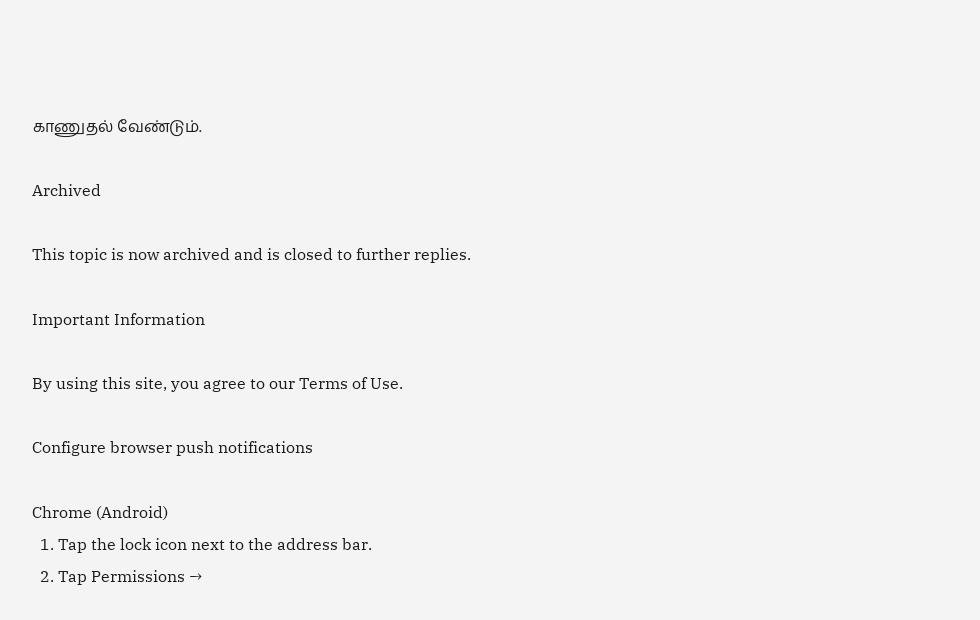காணுதல் வேண்டும்.

Archived

This topic is now archived and is closed to further replies.

Important Information

By using this site, you agree to our Terms of Use.

Configure browser push notifications

Chrome (Android)
  1. Tap the lock icon next to the address bar.
  2. Tap Permissions →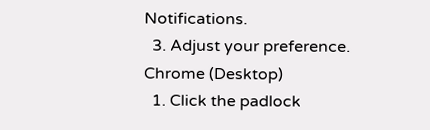Notifications.
  3. Adjust your preference.
Chrome (Desktop)
  1. Click the padlock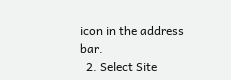icon in the address bar.
  2. Select Site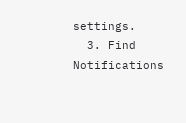settings.
  3. Find Notifications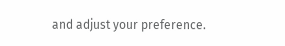and adjust your preference.